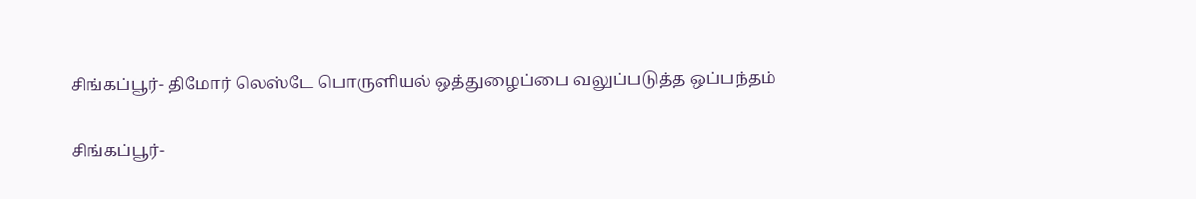சிங்கப்பூர்- திமோர் லெஸ்டே பொருளியல் ஒத்துழைப்பை வலுப்படுத்த ஒப்பந்தம்

சிங்கப்பூர்-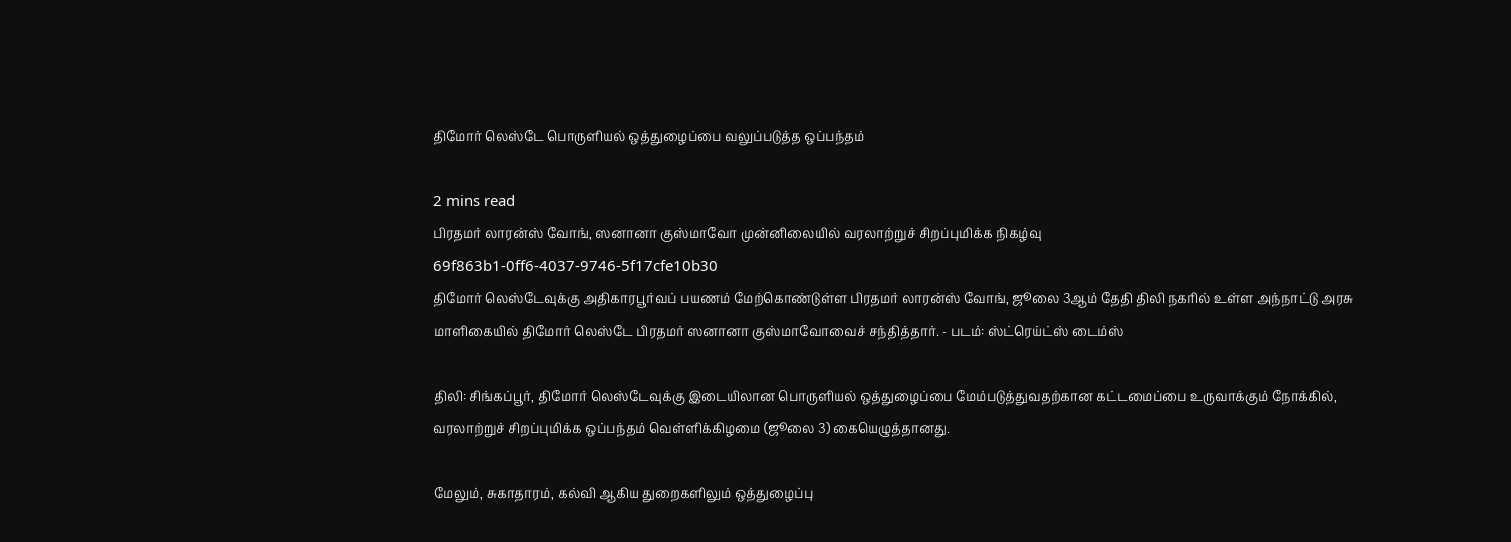திமோர் லெஸ்டே பொருளியல் ஒத்துழைப்பை வலுப்படுத்த ஒப்பந்தம்

2 mins read
பிரதமர் லாரன்ஸ் வோங், ஸனானா குஸ்மாவோ முன்னிலையில் வரலாற்றுச் சிறப்புமிக்க நிகழ்வு
69f863b1-0ff6-4037-9746-5f17cfe10b30
திமோர் லெஸ்டேவுக்கு அதிகாரபூர்வப் பயணம் மேற்கொண்டுள்ள பிரதமர் லாரன்ஸ் வோங், ஜூலை 3ஆம் தேதி திலி நகரில் உள்ள அந்நாட்டு அரசு மாளிகையில் திமோர் லெஸ்டே பிரதமர் ஸனானா குஸ்மாவோவைச் சந்தித்தார். - படம்: ஸ்ட்ரெய்ட்ஸ் டைம்ஸ்

திலி: சிங்கப்பூர், திமோர் லெஸ்டேவுக்கு இடையிலான பொருளியல் ஒத்துழைப்பை மேம்படுத்துவதற்கான கட்டமைப்பை உருவாக்கும் நோக்கில், வரலாற்றுச் சிறப்புமிக்க ஒப்பந்தம் வெள்ளிக்கிழமை (ஜூலை 3) கையெழுத்தானது.

மேலும், சுகாதாரம், கல்வி ஆகிய துறைகளிலும் ஒத்துழைப்பு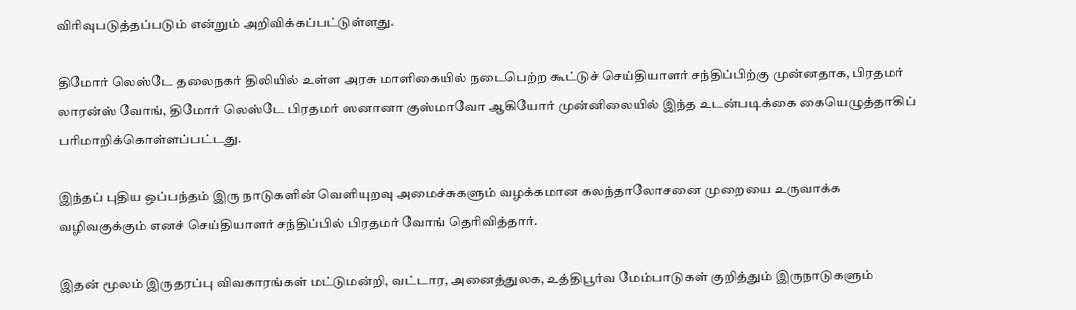விரிவுபடுத்தப்படும் என்றும் அறிவிக்கப்பட்டுள்ளது.

திமோர் லெஸ்டே தலைநகர் திலியில் உள்ள அரசு மாளிகையில் நடைபெற்ற கூட்டுச் செய்தியாளர் சந்திப்பிற்கு முன்னதாக, பிரதமர் லாரன்ஸ் வோங், திமோர் லெஸ்டே பிரதமர் ஸனானா குஸ்மாவோ ஆகியோர் முன்னிலையில் இந்த உடன்படிக்கை கையெழுத்தாகிப் பரிமாறிக்கொள்ளப்பட்டது.

இந்தப் புதிய ஒப்பந்தம் இரு நாடுகளின் வெளியுறவு அமைச்சுகளும் வழக்கமான கலந்தாலோசனை முறையை உருவாக்க வழிவகுக்கும் எனச் செய்தியாளர் சந்திப்பில் பிரதமர் வோங் தெரிவித்தார்.

இதன் மூலம் இருதரப்பு விவகாரங்கள் மட்டுமன்றி, வட்டார, அனைத்துலக, உத்திபூர்வ மேம்பாடுகள் குறித்தும் இருநாடுகளும்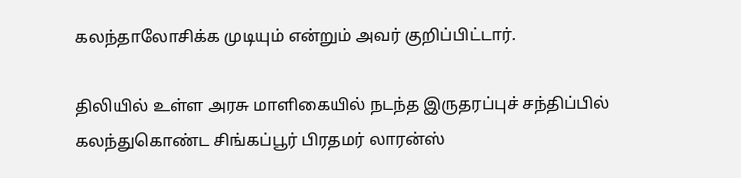கலந்தாலோசிக்க முடியும் என்றும் அவர் குறிப்பிட்டார்.

திலியில் உள்ள அரசு மாளிகையில் நடந்த இருதரப்புச் சந்திப்பில் கலந்துகொண்ட சிங்கப்பூர் பிரதமர் லாரன்ஸ்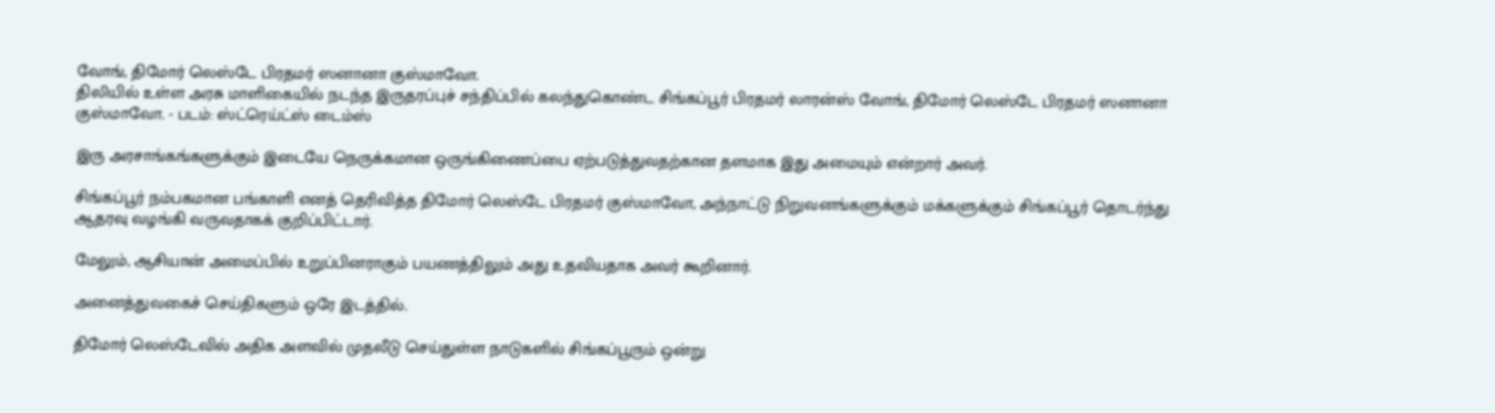வோங், திமோர் லெஸ்டே பிரதமர் ஸனானா குஸ்மாவோ.
திலியில் உள்ள அரசு மாளிகையில் நடந்த இருதரப்புச் சந்திப்பில் கலந்துகொண்ட சிங்கப்பூர் பிரதமர் லாரன்ஸ் வோங், திமோர் லெஸ்டே பிரதமர் ஸனானா குஸ்மாவோ. - படம்: ஸ்ட்ரெய்ட்ஸ் டைம்ஸ்

இரு அரசாங்கங்களுக்கும் இடையே நெருக்கமான ஒருங்கிணைப்பை ஏற்படுத்துவதற்கான தளமாக இது அமையும் என்றார் அவர்.

சிங்கப்பூர் நம்பகமான பங்காளி எனத் தெரிவித்த திமோர் லெஸ்டே பிரதமர் குஸ்மாவோ, அந்நாட்டு நிறுவனங்களுக்கும் மக்களுக்கும் சிங்கப்பூர் தொடர்ந்து ஆதரவு வழங்கி வருவதாகக் குறிப்பிட்டார்.

மேலும், ஆசியான் அமைப்பில் உறுப்பினராகும் பயணத்திலும் அது உதவியதாக அவர் கூறினார்.

அனைத்துவகைச் செய்திகளும் ஒரே இடத்தில்.

திமோர் லெஸ்டேவில் அதிக அளவில் முதலீடு செய்துள்ள நாடுகளில் சிங்கப்பூரும் ஒன்று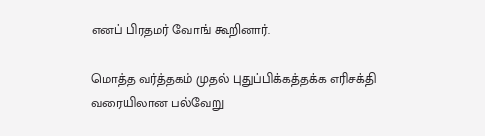எனப் பிரதமர் வோங் கூறினார்.

மொத்த வர்த்தகம் முதல் புதுப்பிக்கத்தக்க எரிசக்தி வரையிலான பல்வேறு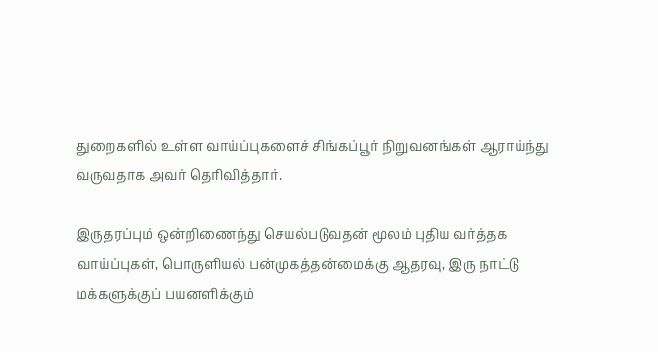துறைகளில் உள்ள வாய்ப்புகளைச் சிங்கப்பூர் நிறுவனங்கள் ஆராய்ந்து வருவதாக அவர் தெரிவித்தார்.

இருதரப்பும் ஒன்றிணைந்து செயல்படுவதன் மூலம் புதிய வர்த்தக வாய்ப்புகள், பொருளியல் பன்முகத்தன்மைக்கு ஆதரவு, இரு நாட்டு மக்களுக்குப் பயனளிக்கும்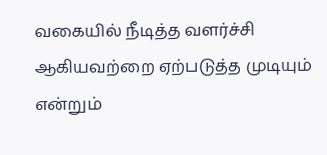வகையில் நீடித்த வளர்ச்சி ஆகியவற்றை ஏற்படுத்த முடியும் என்றும்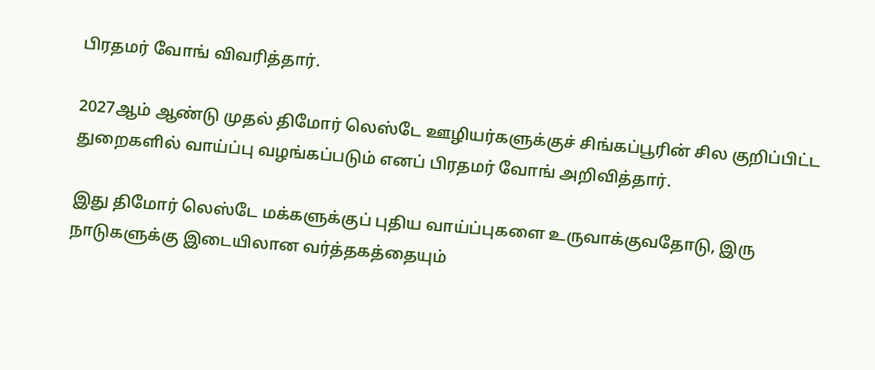பிரதமர் வோங் விவரித்தார்.

2027ஆம் ஆண்டு முதல் திமோர் லெஸ்டே ஊழியர்களுக்குச் சிங்கப்பூரின் சில குறிப்பிட்ட துறைகளில் வாய்ப்பு வழங்கப்படும் எனப் பிரதமர் வோங் அறிவித்தார்.

இது திமோர் லெஸ்டே மக்களுக்குப் புதிய வாய்ப்புகளை உருவாக்குவதோடு, இரு நாடுகளுக்கு இடையிலான வர்த்தகத்தையும்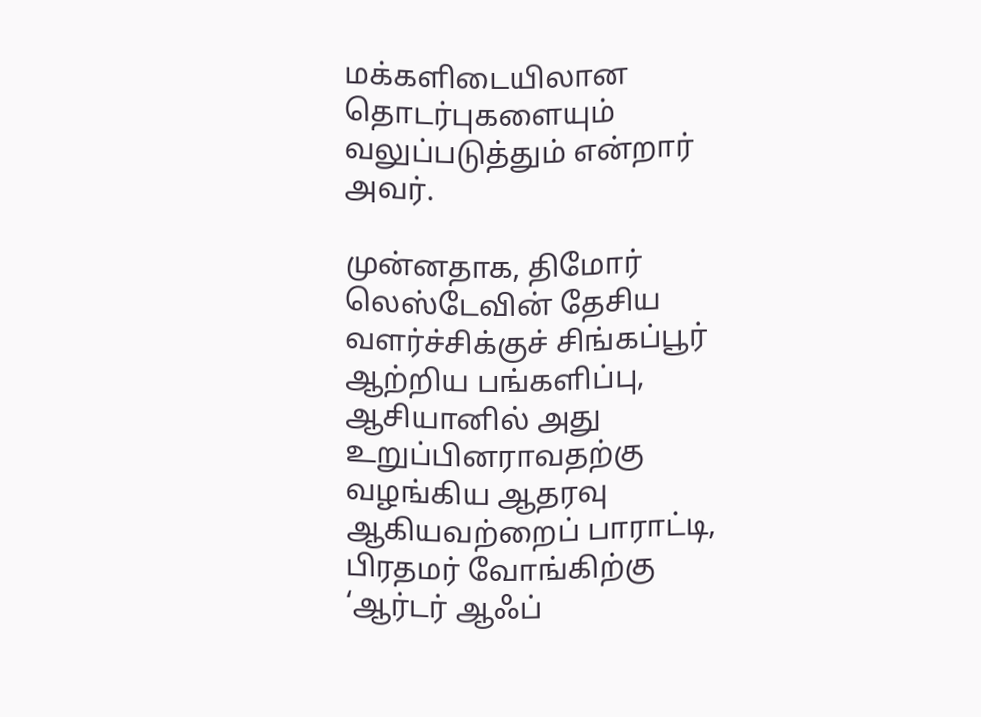மக்களிடையிலான தொடர்புகளையும் வலுப்படுத்தும் என்றார் அவர்.

முன்னதாக, திமோர் லெஸ்டேவின் தேசிய வளர்ச்சிக்குச் சிங்கப்பூர் ஆற்றிய பங்களிப்பு, ஆசியானில் அது உறுப்பினராவதற்கு வழங்கிய ஆதரவு ஆகியவற்றைப் பாராட்டி, பிரதமர் வோங்கிற்கு ‘ஆர்டர் ஆஃப்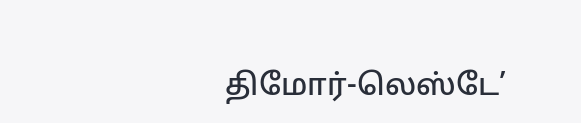திமோர்-லெஸ்டே’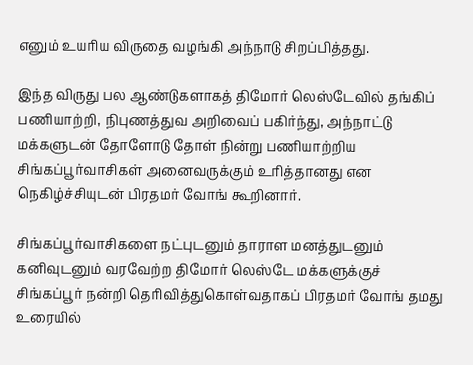எனும் உயரிய விருதை வழங்கி அந்நாடு சிறப்பித்தது.

இந்த விருது பல ஆண்டுகளாகத் திமோர் லெஸ்டேவில் தங்கிப் பணியாற்றி, நிபுணத்துவ அறிவைப் பகிர்ந்து, அந்நாட்டு மக்களுடன் தோளோடு தோள் நின்று பணியாற்றிய சிங்கப்பூர்வாசிகள் அனைவருக்கும் உரித்தானது என நெகிழ்ச்சியுடன் பிரதமர் வோங் கூறினார்.

சிங்கப்பூர்வாசிகளை நட்புடனும் தாராள மனத்துடனும் கனிவுடனும் வரவேற்ற திமோர் லெஸ்டே மக்களுக்குச் சிங்கப்பூர் நன்றி தெரிவித்துகொள்வதாகப் பிரதமர் வோங் தமது உரையில்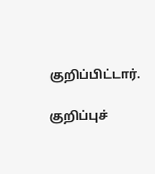குறிப்பிட்டார்.

குறிப்புச்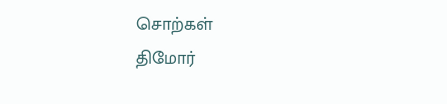சொற்கள்
திமோர்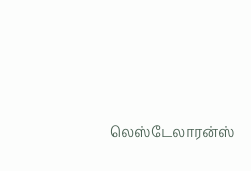லெஸ்டேலாரன்ஸ்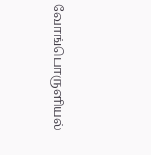வோங்பொருளியல்